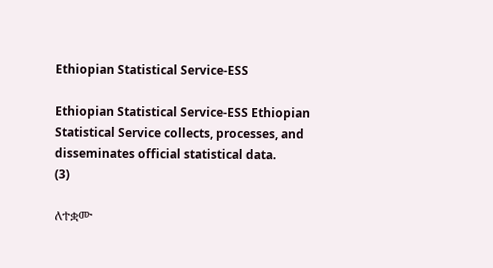Ethiopian Statistical Service-ESS

Ethiopian Statistical Service-ESS Ethiopian Statistical Service collects, processes, and disseminates official statistical data.
(3)

ለተቋሙ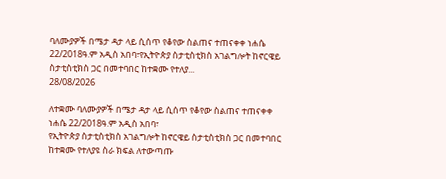ባለሙያዎች በሜታ ዳታ ላይ ሲሰጥ የቆየው ስልጠና ተጠናቀቀ ነሐሴ 22/2018ዓ.ም አዲስ አበባ፣የኢትዮጵያ ስታቲስቲክስ አገልግሎት ከኖርዌይ ስታቲስቲክስ ጋር በመተባበር ከተቋሙ የተለያ...
28/08/2026

ለተቋሙ ባለሙያዎች በሜታ ዳታ ላይ ሲሰጥ የቆየው ስልጠና ተጠናቀቀ
ነሐሴ 22/2018ዓ.ም አዲስ አበባ፣
የኢትዮጵያ ስታቲስቲክስ አገልግሎት ከኖርዌይ ስታቲስቲክስ ጋር በመተባበር ከተቋሙ የተለያዩ ስራ ክፍል ለተውጣጡ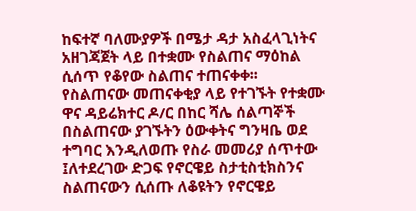ከፍተኛ ባለሙያዎች በሜታ ዳታ አስፈላጊነትና አዘገጃጀት ላይ በተቋሙ የስልጠና ማዕከል ሲሰጥ የቆየው ስልጠና ተጠናቀቀ፡፡
የስልጠናው መጠናቀቂያ ላይ የተገኙት የተቋሙ ዋና ዳይሬክተር ዶ/ር በከር ሻሌ ሰልጣኞች በስልጠናው ያገኙትን ዕውቀትና ግንዛቤ ወደ ተግባር እንዲለወጡ የስራ መመሪያ ሰጥተው ፤ለተደረገው ድጋፍ የኖርዌይ ስታቲስቲክስንና ስልጠናውን ሲሰጡ ለቆዩትን የኖርዌይ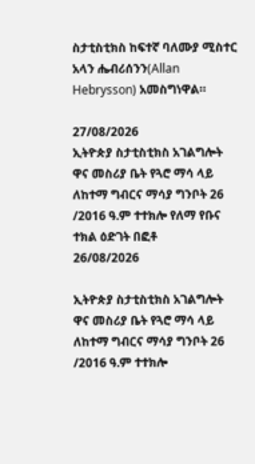ስታቲስቲክስ ከፍተኛ ባለሙያ ሚስተር አላን ሔብሪሰንን(Allan Hebrysson) አመስግነዋል።

27/08/2026
ኢትዮጵያ ስታቲስቲክስ አገልግሎት ዋና መስሪያ ቤት የጓሮ ማሳ ላይ ለከተማ ግብርና ማሳያ ግንቦት 26 /2016 ዓ.ም ተተክሎ የለማ የቡና ተክል ዕድገት በፎቶ
26/08/2026

ኢትዮጵያ ስታቲስቲክስ አገልግሎት ዋና መስሪያ ቤት የጓሮ ማሳ ላይ ለከተማ ግብርና ማሳያ ግንቦት 26 /2016 ዓ.ም ተተክሎ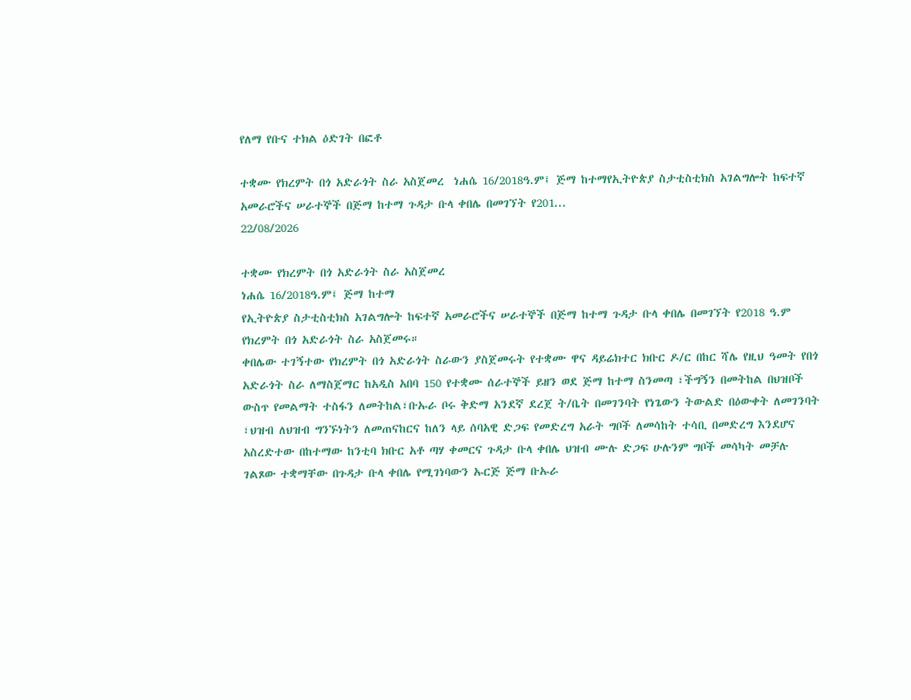የለማ የቡና ተክል ዕድገት በፎቶ

ተቋሙ የክረምት በጎ አድራጎት ስራ አስጀመረ  ነሐሴ 16/2018ዓ.ም፤ ጅማ ከተማየኢትዮጵያ ስታቲስቲክስ አገልግሎት ከፍተኛ አመራሮችና ሠራተኞች በጅማ ከተማ ጉዳታ ቡላ ቀበሌ በመገኘት የ201...
22/08/2026

ተቋሙ የክረምት በጎ አድራጎት ስራ አስጀመረ
ነሐሴ 16/2018ዓ.ም፤ ጅማ ከተማ
የኢትዮጵያ ስታቲስቲክስ አገልግሎት ከፍተኛ አመራሮችና ሠራተኞች በጅማ ከተማ ጉዳታ ቡላ ቀበሌ በመገኘት የ2018 ዓ.ም የክረምት በጎ አድራጎት ስራ አስጀመሩ።
ቀበሌው ተገኝተው የክረምት በጎ አድራጎት ስራውን ያስጀመሩት የተቋሙ ዋና ዳይሬክተር ክቡር ዶ/ር በከር ሻሌ የዚህ ዓመት የበጎ አድራጎት ስራ ለማስጀማር ከአዲስ አበባ 150 የተቋሙ ሰራተኞች ይዘን ወደ ጅማ ከተማ ስንመጣ ፣ችግኝን በመትከል በህዝቦች ውስጥ የመልማት ተስፋን ለመትከል፣ቡኡራ ቦሩ ቅድማ አንደኛ ደረጀ ት/ቤት በመገንባት የነጌውን ትውልድ በዕውቀት ለመገንባት ፣ህዝብ ለህዝብ ግንኙነትን ለመጠናከርና ከለን ላይ ሰባአዊ ድጋፍ የመድረግ አራት ግቦች ለመሳከት ተሳቢ በመድረግ እንደሆና አስረድተው በከተማው ከንቲባ ክቡር አቶ ጣሃ ቀመርና ጉዳታ ቡላ ቀበሌ ህዝብ ሙሉ ድጋፍ ሁሉንም ግቦች መሳካት መቻሉ ገልጾው ተቋማቸው በጉዳታ ቡላ ቀበሌ የሚገነባውን ኡርጅ ጅማ ቡኡራ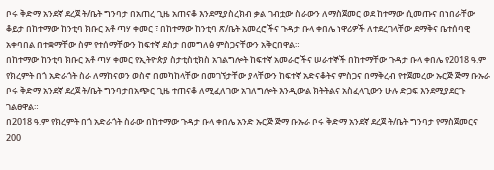ቦሩ ቅድማ አንደኛ ደረጀ ት/ቤት ግንባታ በአጠረ ጊዜ አጠናቆ እንደሚያስረክብ ቃል ገብቷው ስራውን ለማስጀመር ወደ ከተማው ሲመጡና በነበራቸው ቆይታ በከተማው ከንቲባ ክቡር አቶ ጣሃ ቀመር ፣ በከተማው ከንቲባ ጽ/ቤት አመረሮችና ጉዳታ ቡላ ቀበሌ ነዋሪዎች ለተደረገላቸው ደማቅና ቤተሰባዊ አቀባበል በተቋማቸው ስም የተሰማቸውን ከፍተኛ ደስታ በመግለፅ ምስጋናቸውን አቅርበዋል።
በከተማው ከንቲባ ክቡር አቶ ጣሃ ቀመር የኢትዮጵያ ስታቲስቲክስ አገልግሎት ከፍተኛ አመራሮችና ሠራተኞች በከተማቸው ጉዳታ ቡላ ቀበሌ የ2018 ዓ.ም የክረምት በጎ አድራጎት ስራ ለማከናወን ወስኖ በመካከላቸው በመገኘታቸው ያላቸውን ከፍተኛ አድናቆትና ምስጋና በማቅረብ የተጀመረው ኡርጅ ጅማ ቡኡራ ቦሩ ቅድማ አንደኛ ደረጀ ት/ቤት ግንባታበአጭር ጊዜ ተጠናቆ ለሚፈለገው አገለግሎት እንዲውል ክትትልና አስፈላጊውን ሁሉ ድጋፍ እንደሚያደርጉ ገልፀዋል።
በ2018 ዓ.ም የክረምት በጎ አድራጎት ስራው በከተማው ጉዳታ ቡላ ቀበሌ አንድ ኡርጅ ጅማ ቡኡራ ቦሩ ቅድማ አንደኛ ደረጀ ት/ቤት ግንባታ የማስጀመርና 200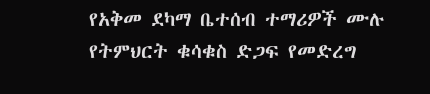የአቅመ ደካማ ቤተሰብ ተማሪዎች ሙሉ የትምህርት ቁሳቁስ ድጋፍ የመድረግ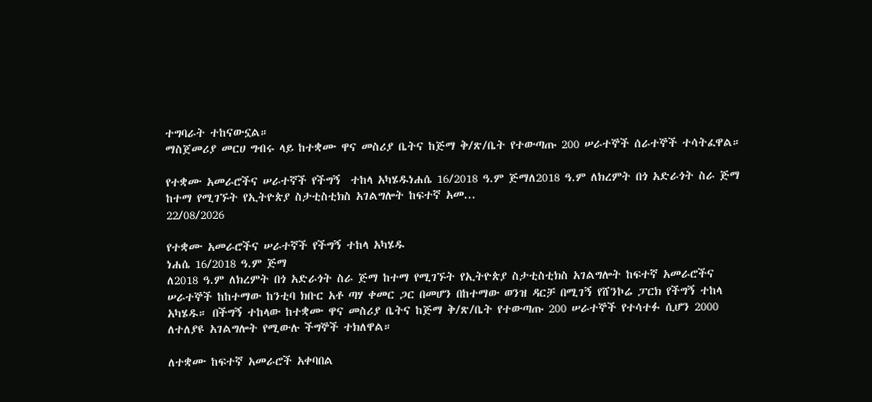ተግባራት ተከናውኗል።
ማስጀመሪያ መርሀ ግብሩ ላይ ከተቋሙ ዋና መስሪያ ቤትና ከጅማ ቅ/ጽ/ቤት የተውጣጡ 200 ሠራተኞች ሰራተኞች ተሳትፈዋል።

የተቋሙ አመራሮችና ሠራተኛች የችግኝ  ተከላ አካሄዱነሐሴ 16/2018 ዓ.ም ጅማለ2018 ዓ.ም ለክረምት በጎ አድራጎት ስራ ጅማ ከተማ የሚገኙት የኢትዮጵያ ስታቲስቲክስ አገልግሎት ከፍተኛ አመ...
22/08/2026

የተቋሙ አመራሮችና ሠራተኛች የችግኝ ተከላ አካሄዱ
ነሐሴ 16/2018 ዓ.ም ጅማ
ለ2018 ዓ.ም ለክረምት በጎ አድራጎት ስራ ጅማ ከተማ የሚገኙት የኢትዮጵያ ስታቲስቲክስ አገልግሎት ከፍተኛ አመራሮችና ሠራተኞች ከከተማው ከንቲባ ክቡር አቶ ጣሃ ቀመር ጋር በመሆን በከተማው ወንዝ ዳርቻ በሚገኝ የሸንኮሬ ፓርክ የችግኝ ተከላ አካሄዱ። በችግኝ ተከላው ከተቋሙ ዋና መስሪያ ቤትና ከጅማ ቅ/ጽ/ቤት የተውጣጡ 200 ሠራተኞች የተሳተፉ ሲሆን 2000 ለተለያዩ አገልግሎት የሚውሉ ችግኞች ተክለዋል።

ለተቋሙ ከፍተኛ አመራሮች አቀባበል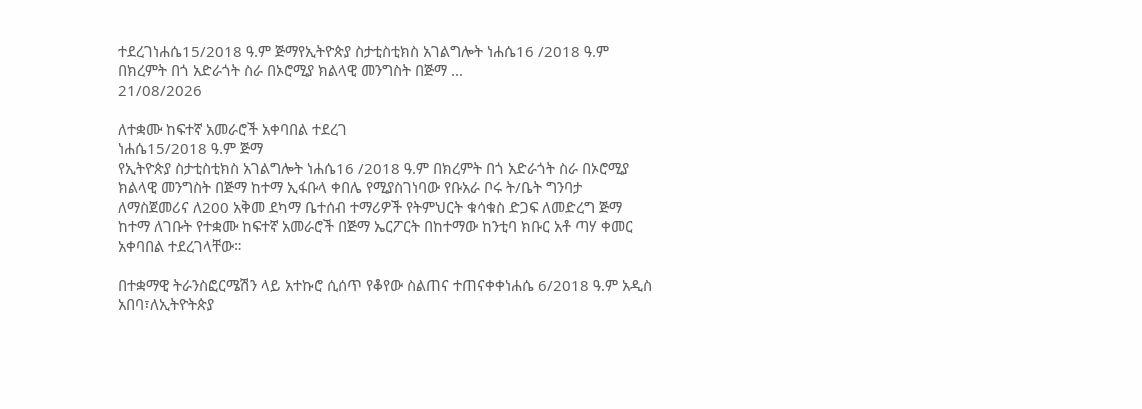ተደረገነሐሴ15/2018 ዓ.ም ጅማየኢትዮጵያ ስታቲስቲክስ አገልግሎት ነሐሴ16 /2018 ዓ.ም በክረምት በጎ አድራጎት ስራ በኦሮሚያ ክልላዊ መንግስት በጅማ ...
21/08/2026

ለተቋሙ ከፍተኛ አመራሮች አቀባበል ተደረገ
ነሐሴ15/2018 ዓ.ም ጅማ
የኢትዮጵያ ስታቲስቲክስ አገልግሎት ነሐሴ16 /2018 ዓ.ም በክረምት በጎ አድራጎት ስራ በኦሮሚያ ክልላዊ መንግስት በጅማ ከተማ ኢፋቡላ ቀበሌ የሚያስገነባው የቡአራ ቦሩ ት/ቤት ግንባታ ለማስጀመሪና ለ200 አቅመ ደካማ ቤተሰብ ተማሪዎች የትምህርት ቁሳቁስ ድጋፍ ለመድረግ ጅማ ከተማ ለገቡት የተቋሙ ከፍተኛ አመራሮች በጅማ ኤርፖርት በከተማው ከንቲባ ክቡር አቶ ጣሃ ቀመር አቀባበል ተደረገላቸው።

በተቋማዊ ትራንስፎርሜሽን ላይ አተኩሮ ሲሰጥ የቆየው ስልጠና ተጠናቀቀነሐሴ 6/2018 ዓ.ም አዲስ አበባ፣ለኢትዮትጵያ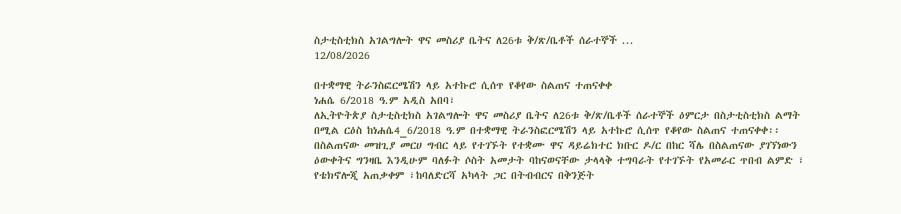ስታቲስቲክስ አገልግሎት ዋና መስሪያ ቤትና ለ26ቱ ቅ/ጽ/ቤቶች ሰራተኞች ...
12/08/2026

በተቋማዊ ትራንስፎርሜሽን ላይ አተኩሮ ሲሰጥ የቆየው ስልጠና ተጠናቀቀ
ነሐሴ 6/2018 ዓ.ም አዲስ አበባ፣
ለኢትዮትጵያ ስታቲስቲክስ አገልግሎት ዋና መስሪያ ቤትና ለ26ቱ ቅ/ጽ/ቤቶች ሰራተኞች ዕምርታ በስታቲስቲክስ ልማት በሚል ርዕስ ከነሐሴ4_6/2018 ዓ.ም በተቋማዊ ትራንስፎርሜሽን ላይ አተኩሮ ሲሰጥ የቆየው ስልጠና ተጠናቀቀ፡፡
በስልጠናው መዝጊያ መርሀ ግብር ላይ የተገኙት የተቋሙ ዋና ዳይሬክተር ክቡር ዶ/ር በከር ሻሌ በስልጠናው ያገኘነውን ዕውቀትና ግንዛቤ እንዲሁም ባለፉት ሶስት አመታት ባከናወናቸው ታላላቅ ተግባራት የተገኙት የአመራር ጥበብ ልምድ ፣ የቴክኖሎጂ አጠቃቀም ፣ከባለድርሻ አካላት ጋር በትብብርና በቅንጅት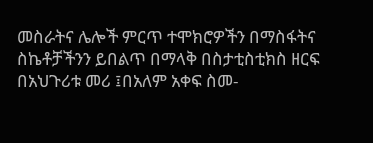መስራትና ሌሎች ምርጥ ተሞክሮዎችን በማስፋትና ስኬቶቻችንን ይበልጥ በማላቅ በስታቲስቲክስ ዘርፍ በአህጉሪቱ መሪ ፤በአለም አቀፍ ስመ-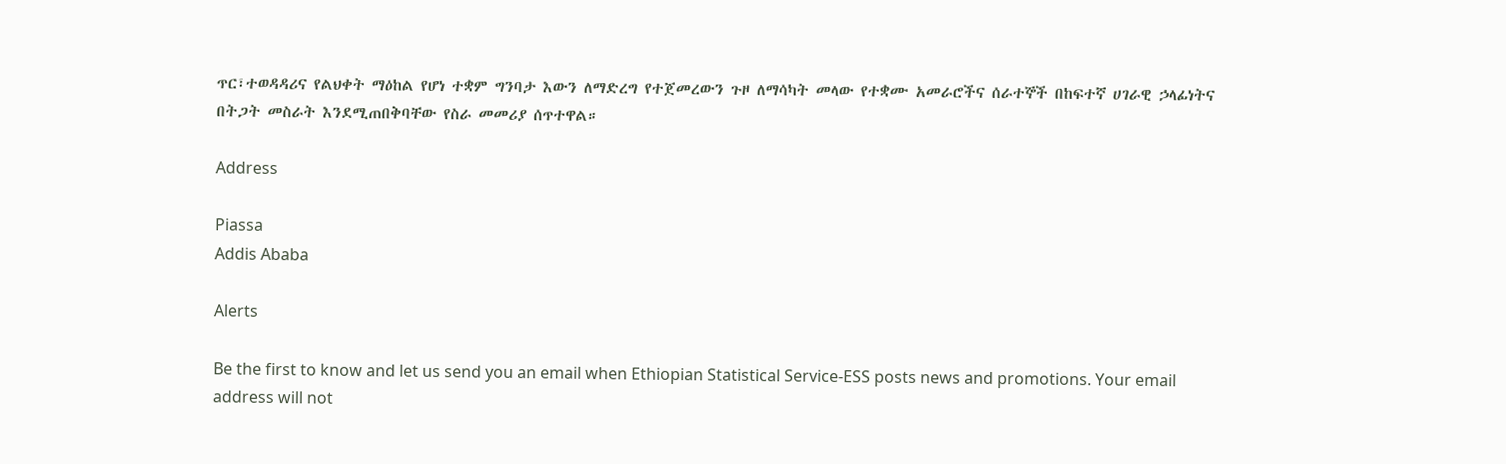ጥር፣ተወዳዳሪና የልህቀት ማዕከል የሆነ ተቋም ግንባታ እውን ለማድረግ የተጀመረውን ጉዞ ለማሳካት መላው የተቋሙ አመራሮችና ሰራተኞች በከፍተኛ ሀገራዊ ኃላፊነትና በትጋት መስራት እንደሚጠበቅባቸው የስራ መመሪያ ሰጥተዋል።

Address

Piassa
Addis Ababa

Alerts

Be the first to know and let us send you an email when Ethiopian Statistical Service-ESS posts news and promotions. Your email address will not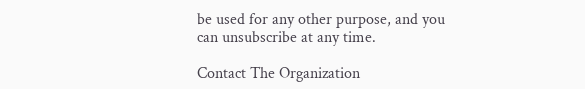be used for any other purpose, and you can unsubscribe at any time.

Contact The Organization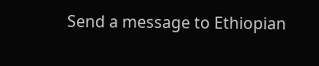Send a message to Ethiopian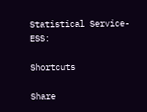Statistical Service-ESS:

Shortcuts

Share